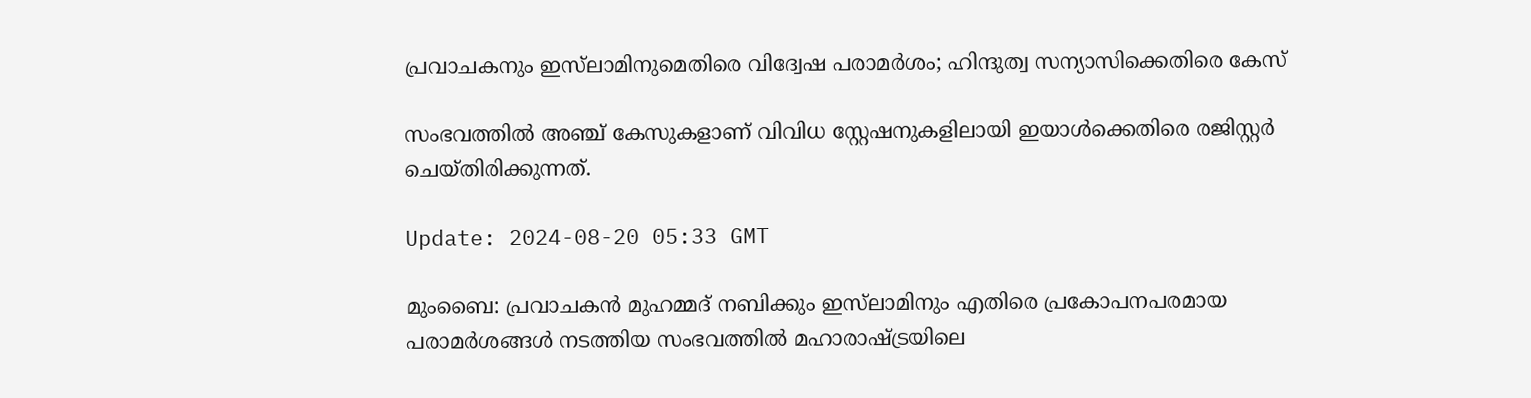പ്രവാചകനും ഇസ്‌ലാമിനുമെതിരെ വിദ്വേഷ പരാമർശം; ഹിന്ദുത്വ സന്യാസിക്കെതിരെ കേസ്

സംഭവത്തിൽ അ‍ഞ്ച് കേസുകളാണ് വിവിധ സ്റ്റേഷനുകളിലായി ഇയാൾക്കെതിരെ രജിസ്റ്റർ ചെയ്തിരിക്കുന്നത്.

Update: 2024-08-20 05:33 GMT

മുംബൈ: പ്രവാചകൻ മുഹമ്മദ് നബിക്കും ഇസ്‌ലാമിനും എതിരെ പ്രകോപനപരമായ പരാമർശങ്ങൾ നടത്തിയ സംഭവത്തിൽ മഹാരാഷ്ട്രയിലെ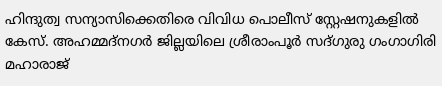ഹിന്ദുത്വ സന്യാസിക്കെതിരെ വിവിധ പൊലീസ് സ്റ്റേഷനുകളിൽ കേസ്. അഹമ്മദ്‌നഗർ ജില്ലയിലെ ശ്രീരാംപൂർ സദ്ഗുരു ഗംഗാഗിരി മഹാരാജ്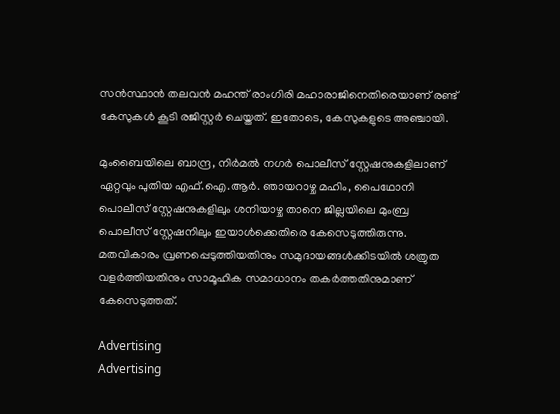സൻസ്ഥാൻ തലവൻ മഹന്ത് രാംഗിരി മഹാരാജിനെതിരെയാണ് രണ്ട് കേസുകൾ കൂടി രജിസ്റ്റർ ചെയ്തത്. ഇതോടെ, കേസുകളുടെ അഞ്ചായി.

മുംബൈയിലെ ബാന്ദ്ര, നിർമൽ നഗർ പൊലീസ് സ്റ്റേഷനുകളിലാണ് ഏറ്റവും പുതിയ എഫ്.ഐ.ആർ. ഞായറാഴ്ച മഹിം, പൈഥോനി പൊലീസ് സ്റ്റേഷനുകളിലും ശനിയാഴ്ച താനെ ജില്ലയിലെ മുംബ്ര പൊലീസ് സ്റ്റേഷനിലും ഇയാൾക്കെതിരെ കേസെടുത്തിരുന്നു. മതവികാരം വ്രണപ്പെടുത്തിയതിനും സമുദായങ്ങൾക്കിടയിൽ ശത്രുത വളർത്തിയതിനും സാമൂഹിക സമാധാനം തകർത്തതിനുമാണ് കേസെടുത്തത്.

Advertising
Advertising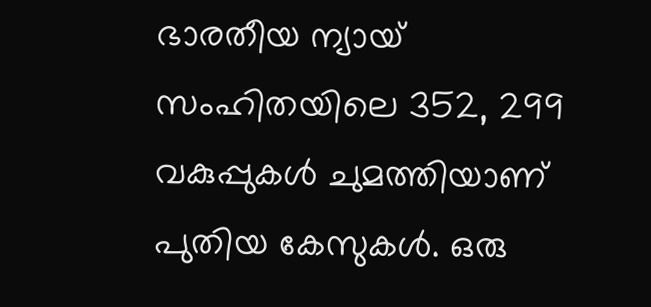ഭാരതീയ ന്യായ് സംഹിതയിലെ 352, 299 വകുപ്പുകൾ ചുമത്തിയാണ് പുതിയ കേസുകൾ. ഒരു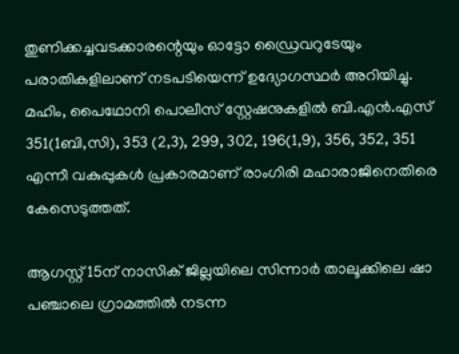തുണിക്കച്ചവടക്കാരന്റെയും ഓട്ടോ ഡ്രൈവറുടേയും പരാതികളിലാണ് നടപടിയെന്ന് ഉദ്യോഗസ്ഥർ അറിയിച്ചു. മഹിം, പൈഥോനി പൊലീസ് സ്റ്റേഷനുകളിൽ ബി.എൻ.എസ് 351(1ബി,സി), 353 (2,3), 299, 302, 196(1,9), 356, 352, 351 എന്നീ വകുപ്പുകൾ പ്രകാരമാണ് രാംഗിരി മഹാരാജിനെതിരെ കേസെടുത്തത്.

ആഗസ്റ്റ് 15ന് നാസിക് ജില്ലയിലെ സിന്നാർ താലൂക്കിലെ ഷാ പഞ്ചാലെ ഗ്രാമത്തിൽ നടന്ന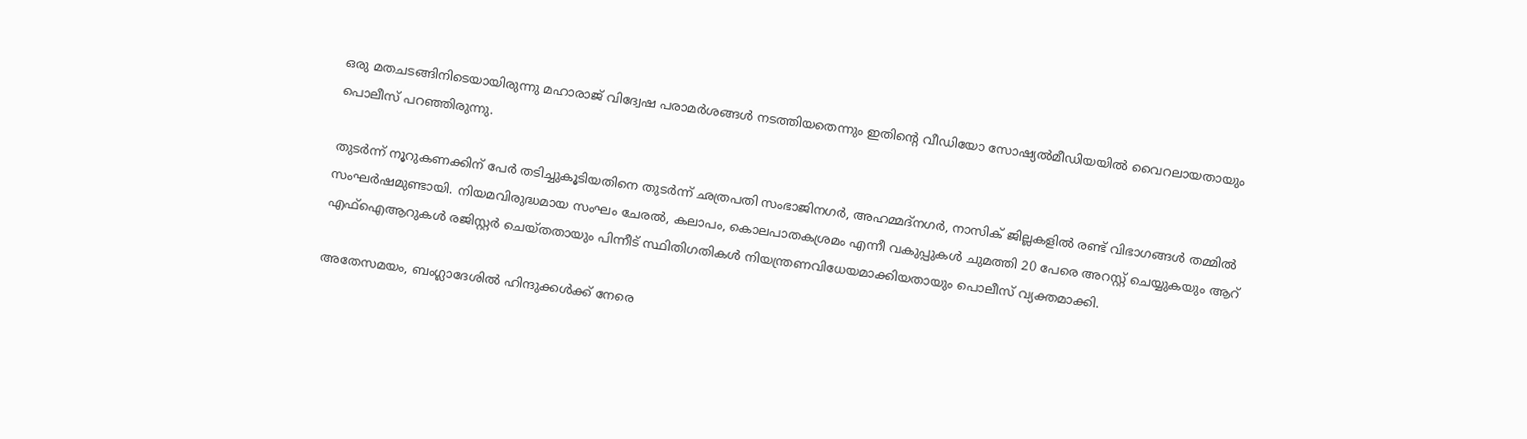ഒരു മതചടങ്ങിനിടെയായിരുന്നു മഹാരാജ് വിദ്വേഷ പരാമർശങ്ങൾ നടത്തിയതെന്നും ഇതിൻ്റെ വീഡിയോ സോഷ്യൽമീഡിയയിൽ വൈറലായതായും പൊലീസ് പറഞ്ഞിരുന്നു.

തുടർന്ന് നൂറുകണക്കിന് പേർ തടിച്ചുകൂടിയതിനെ തുടർന്ന് ഛത്രപതി സംഭാജിനഗർ, അഹമ്മദ്‌നഗർ, നാസിക് ജില്ലകളിൽ രണ്ട് വിഭാഗങ്ങൾ തമ്മിൽ സംഘർഷമുണ്ടായി. നിയമവിരുദ്ധമായ സംഘം ചേരൽ, കലാപം, കൊലപാതകശ്രമം എന്നീ വകുപ്പുകൾ ചുമത്തി 20 പേരെ അറസ്റ്റ് ചെയ്യുകയും ആറ് എഫ്ഐആറുകൾ രജിസ്റ്റർ ചെയ്തതായും പിന്നീട് സ്ഥിതിഗതികൾ നിയന്ത്രണവിധേയമാക്കിയതായും പൊലീസ് വ്യക്തമാക്കി.

അതേസമയം, ബംഗ്ലാദേശിൽ ഹിന്ദുക്കൾക്ക് നേരെ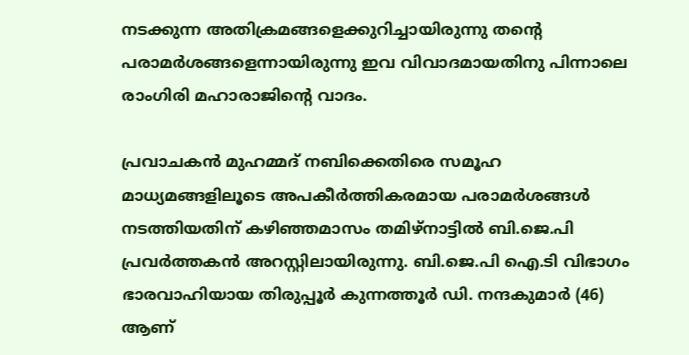നടക്കുന്ന അതിക്രമങ്ങളെക്കുറിച്ചായിരുന്നു തൻ്റെ പരാമർശങ്ങളെന്നായിരുന്നു ഇവ വിവാദമായതിനു പിന്നാലെ രാംഗിരി മഹാരാജിന്റെ വാദം.

പ്രവാചകൻ മുഹമ്മദ് നബിക്കെതിരെ സമൂഹ മാധ്യമങ്ങളിലൂടെ അപകീർത്തികരമായ പരാമർശങ്ങൾ നടത്തിയതിന് കഴിഞ്ഞമാസം തമിഴ്നാട്ടിൽ ബി.ജെ.പി പ്രവർത്തകൻ അറസ്റ്റിലായിരുന്നു. ബി.ജെ.പി ഐ.ടി വിഭാഗം ഭാരവാഹിയായ തിരുപ്പൂർ കുന്നത്തൂർ ഡി. നന്ദകുമാർ (46) ആണ്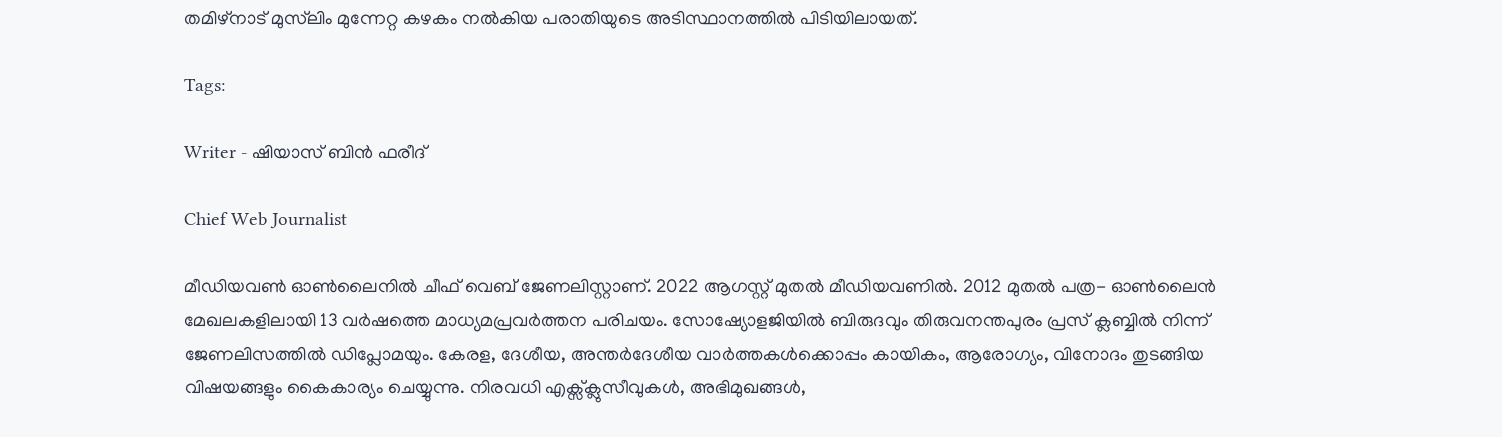തമിഴ്നാട് മുസ്‍ലിം മുന്നേറ്റ കഴകം നൽകിയ പരാതിയുടെ അടിസ്ഥാനത്തിൽ പിടിയിലായത്.

Tags:

Writer - ഷിയാസ് ബിന്‍ ഫരീദ്

Chief Web Journalist

മീഡിയവണ്‍ ഓണ്‍ലൈനില്‍ ചീഫ് വെബ് ജേണലിസ്റ്റാണ്. 2022 ആഗസ്റ്റ് മുതല്‍ മീഡിയവണില്‍. 2012 മുതല്‍ പത്ര- ഓണ്‍ലൈന്‍ മേഖലകളിലായി 13 വര്‍ഷത്തെ മാധ്യമപ്രവര്‍ത്തന പരിചയം. സോഷ്യോളജിയില്‍ ബിരുദവും തിരുവനന്തപുരം പ്രസ് ക്ലബ്ബില്‍ നിന്ന് ജേണലിസത്തില്‍ ഡിപ്ലോമയും. കേരള, ദേശീയ, അന്തര്‍ദേശീയ വാര്‍ത്തകള്‍ക്കൊപ്പം കായികം, ആരോഗ്യം, വിനോദം തുടങ്ങിയ വിഷയങ്ങളും കൈകാര്യം ചെയ്യുന്നു. നിരവധി എക്സ്ക്ലുസീവുകള്‍, അഭിമുഖങ്ങള്‍,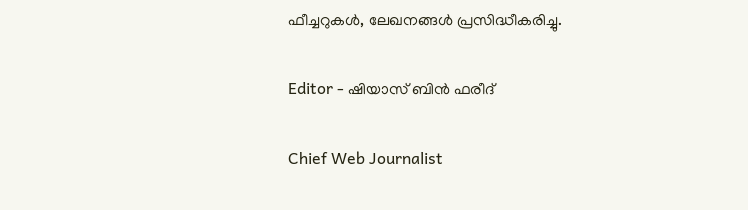ഫീച്ചറുകള്‍, ലേഖനങ്ങള്‍ പ്രസിദ്ധീകരിച്ചു.

Editor - ഷിയാസ് ബിന്‍ ഫരീദ്

Chief Web Journalist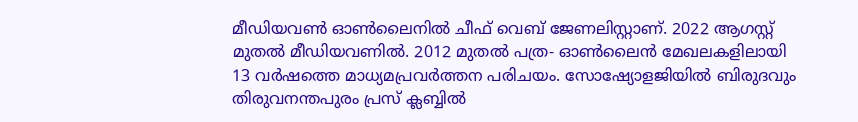മീഡിയവണ്‍ ഓണ്‍ലൈനില്‍ ചീഫ് വെബ് ജേണലിസ്റ്റാണ്. 2022 ആഗസ്റ്റ് മുതല്‍ മീഡിയവണില്‍. 2012 മുതല്‍ പത്ര- ഓണ്‍ലൈന്‍ മേഖലകളിലായി 13 വര്‍ഷത്തെ മാധ്യമപ്രവര്‍ത്തന പരിചയം. സോഷ്യോളജിയില്‍ ബിരുദവും തിരുവനന്തപുരം പ്രസ് ക്ലബ്ബില്‍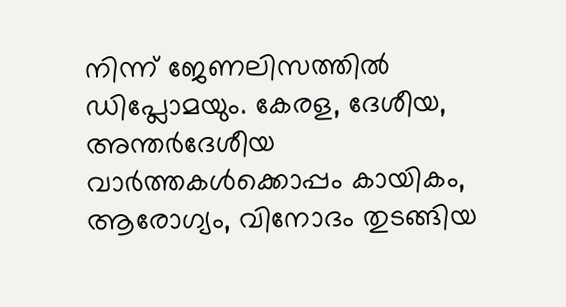നിന്ന് ജേണലിസത്തില്‍ ഡിപ്ലോമയും. കേരള, ദേശീയ, അന്തര്‍ദേശീയ വാര്‍ത്തകള്‍ക്കൊപ്പം കായികം, ആരോഗ്യം, വിനോദം തുടങ്ങിയ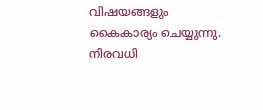വിഷയങ്ങളും കൈകാര്യം ചെയ്യുന്നു. നിരവധി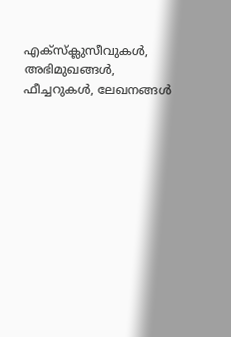എക്സ്ക്ലുസീവുകള്‍, അഭിമുഖങ്ങള്‍, ഫീച്ചറുകള്‍, ലേഖനങ്ങള്‍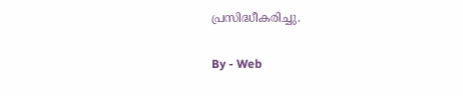പ്രസിദ്ധീകരിച്ചു.

By - Web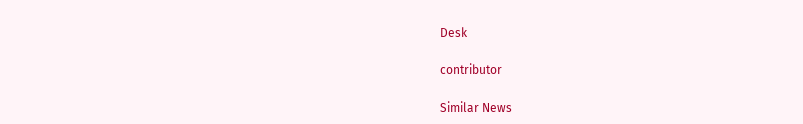Desk

contributor

Similar News